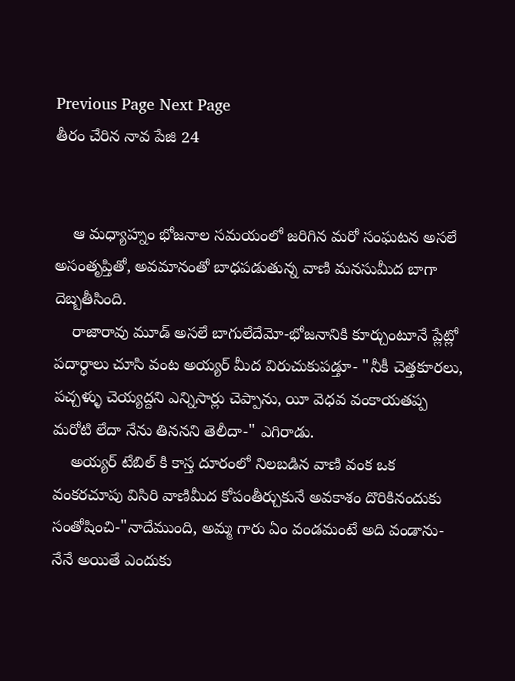Previous Page Next Page
తీరం చేరిన నావ పేజి 24


    ఆ మధ్యాహ్నం భోజనాల సమయంలో జరిగిన మరో సంఘటన అసలే అసంతృప్తితో, అవమానంతో బాధపడుతున్న వాణి మనసుమీద బాగా దెబ్బతీసింది.
    రాజారావు మూడ్ అసలే బాగులేదేమో-భోజనానికి కూర్చుంటూనే ప్లేట్లో పదార్ధాలు చూసి వంట అయ్యర్ మీద విరుచుకుపడ్తూ- "నీకీ చెత్తకూరలు, పచ్చళ్ళు చెయ్యద్దని ఎన్నిసార్లు చెప్పాను, యీ వెధవ వంకాయతప్ప మరోటి లేదా నేను తిననని తెలీదా-" ఎగిరాడు.
    అయ్యర్ టేబిల్ కి కాస్త దూరంలో నిలబడిన వాణి వంక ఒక వంకరచూపు విసిరి వాణిమీద కోపంతీర్చుకునే అవకాశం దొరికినందుకు సంతోషించి-"నాదేముంది, అమ్మ గారు ఏం వండమంటే అది వండాను-నేనే అయితే ఎందుకు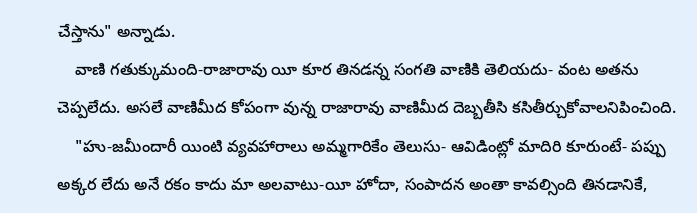చేస్తాను" అన్నాడు.
    వాణి గతుక్కుమంది-రాజారావు యీ కూర తినడన్న సంగతి వాణికి తెలియదు- వంట అతను చెప్పలేదు. అసలే వాణిమీద కోపంగా వున్న రాజారావు వాణిమీద దెబ్బతీసి కసితీర్చుకోవాలనిపించింది.
    "హు-జమీందారీ యింటి వ్యవహారాలు అమ్మగారికేం తెలుసు- ఆవిడింట్లో మాదిరి కూరుంటే- పప్పు అక్కర లేదు అనే రకం కాదు మా అలవాటు-యీ హోదా, సంపాదన అంతా కావల్సింది తినడానికే,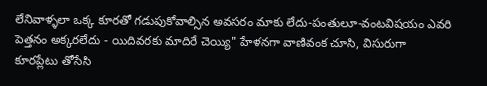లేనివాళ్ళలా ఒక్క కూరతో గడుపుకోవాల్సిన అవసరం మాకు లేదు-పంతులూ-వంటవిషయం ఎవరి పెత్తనం అక్కరలేదు - యిదివరకు మాదిరే చెయ్యి" హేళనగా వాణివంక చూసి, విసురుగా కూరప్లేటు తోసేసి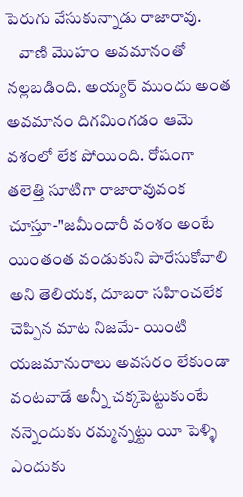పెరుగు వేసుకున్నాడు రాజారావు.
    వాణి మొహం అవమానంతో నల్లబడింది. అయ్యర్ ముందు అంత అవమానం దిగమింగడం ఆమె వశంలో లేక పోయింది. రోషంగా తలెత్తి సూటిగా రాజారావువంక చూస్తూ-"జమీందారీ వంశం అంటే యింతంత వండుకుని పారేసుకోవాలి అని తెలియక, దూబరా సహించలేక చెప్పిన మాట నిజమే- యింటి యజమానురాలు అవసరం లేకుండా వంటవాడే అన్నీ చక్కపెట్టుకుంటే నన్నెందుకు రమ్మన్నట్టు యీ పెళ్ళి ఎందుకు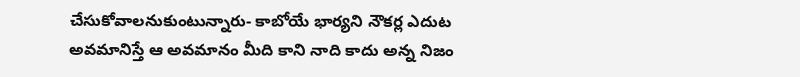చేసుకోవాలనుకుంటున్నారు- కాబోయే భార్యని నౌకర్ల ఎదుట అవమానిస్తే ఆ అవమానం మీది కాని నాది కాదు అన్న నిజం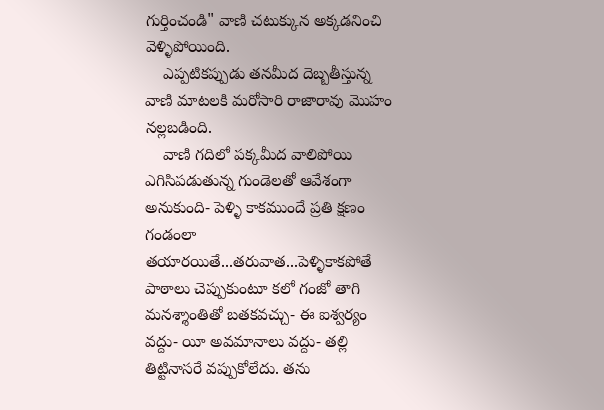గుర్తించండి" వాణి చటుక్కున అక్కడనించి వెళ్ళిపోయింది.
    ఎప్పటికప్పుడు తనమీద దెబ్బతీస్తున్న వాణి మాటలకి మరోసారి రాజారావు మొహం నల్లబడింది.
    వాణి గదిలో పక్కమీద వాలిపోయి ఎగిసిపడుతున్న గుండెలతో ఆవేశంగా అనుకుంది- పెళ్ళి కాకముందే ప్రతి క్షణం గండంలా తయారయితే...తరువాత...పెళ్ళికాకపోతే పాఠాలు చెప్పుకుంటూ కలో గంజో తాగి మనశ్శాంతితో బతకవచ్చు- ఈ ఐశ్వర్యం వద్దు- యీ అవమానాలు వద్దు- తల్లి తిట్టినాసరే వప్పుకోలేదు. తను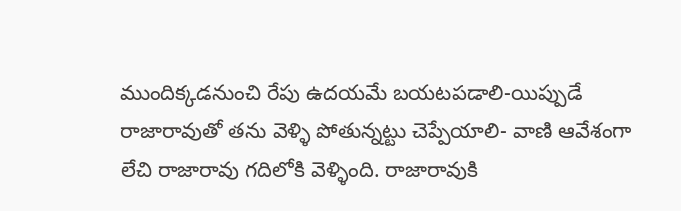ముందిక్కడనుంచి రేపు ఉదయమే బయటపడాలి-యిప్పుడే రాజారావుతో తను వెళ్ళి పోతున్నట్టు చెప్పేయాలి- వాణి ఆవేశంగా లేచి రాజారావు గదిలోకి వెళ్ళింది. రాజారావుకి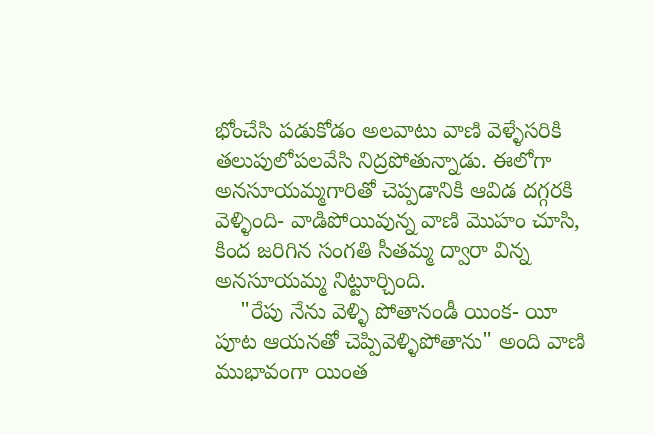భోంచేసి పడుకోడం అలవాటు వాణి వెళ్ళేసరికి తలుపులోపలవేసి నిద్రపోతున్నాడు. ఈలోగా అనసూయమ్మగారితో చెప్పడానికి ఆవిడ దగ్గరకి వెళ్ళింది- వాడిపోయివున్న వాణి మొహం చూసి, కింద జరిగిన సంగతి సీతమ్మ ద్వారా విన్న అనసూయమ్మ నిట్టూర్చింది.
    "రేపు నేను వెళ్ళి పోతానండీ యింక- యీ పూట ఆయనతో చెప్పివెళ్ళిపోతాను" అంది వాణి ముభావంగా యింత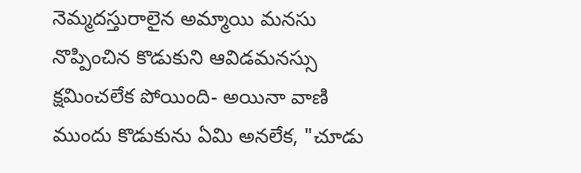నెమ్మదస్తురాలైన అమ్మాయి మనసు నొప్పించిన కొడుకుని ఆవిడమనస్సు క్షమించలేక పోయింది- అయినా వాణి ముందు కొడుకును ఏమి అనలేక, "చూడు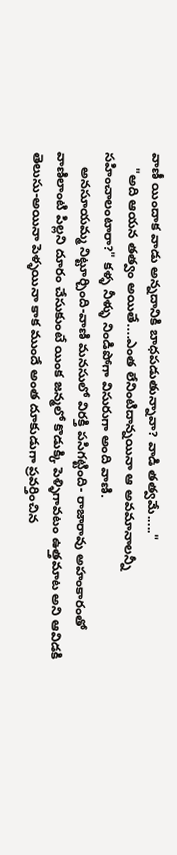వాణీ యిందాక వాడు అన్నదానికి బాధపడుతున్నావా? వాడి తత్వమే....."
    "అది ఆయన తత్వం అయితే....ఎంత లేనింటిదాన్నయినా ఆ అవమానాలన్నీ సహించాలంటారా?" కళ్ళ నీళ్ళు నిండిపోగా విసురుగా అంది వాణి.
    అనసూయమ్మ నిట్టూర్చింది-వాణి మనసులో విరక్తి పసిగట్టింది- రాజారావు అహంకారంతో వాణిలాంటి పిల్లని దూరం చేసుకుంటే యింక జన్మలో కొడుక్కి పెళ్ళిగావటం ఉత్తమాట అని ఆవిడకి తెలుసు-అయినా పెళ్ళయినా కాక ముందే అంత దూకుడుగా ప్రవర్తించిన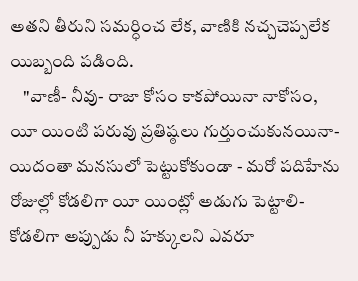అతని తీరుని సమర్ధించ లేక, వాణికి నచ్చచెప్పలేక యిబ్బంది పడింది.
    "వాణీ- నీవు- రాజా కోసం కాకపోయినా నాకోసం, యీ యింటి పరువు ప్రతిష్ఠలు గుర్తుంచుకునయినా-యిదంతా మనసులో పెట్టుకోకుండా - మరో పదిహేను రోజుల్లో కోడలిగా యీ యింట్లో అడుగు పెట్టాలి-కోడలిగా అప్పుడు నీ హక్కులని ఎవరూ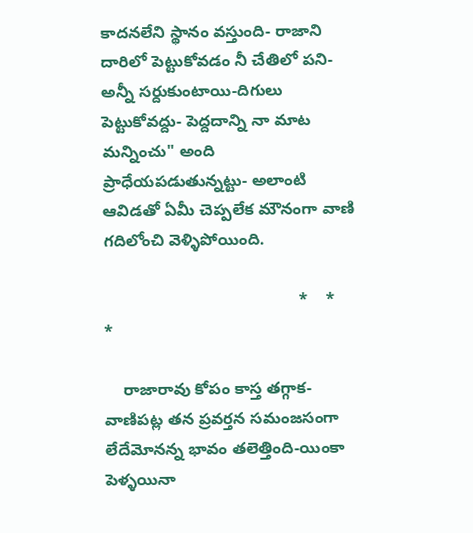కాదనలేని స్థానం వస్తుంది- రాజాని దారిలో పెట్టుకోవడం నీ చేతిలో పని- అన్నీ సర్దుకుంటాయి-దిగులు పెట్టుకోవద్దు- పెద్దదాన్ని నా మాట మన్నించు" అంది ప్రాధేయపడుతున్నట్టు- అలాంటి ఆవిడతో ఏమీ చెప్పలేక మౌనంగా వాణి గదిలోంచి వెళ్ళిపోయింది.

                                           *    *    *

    రాజారావు కోపం కాస్త తగ్గాక- వాణిపట్ల తన ప్రవర్తన సమంజసంగా లేదేమోనన్న భావం తలెత్తింది-యింకా పెళ్ళయినా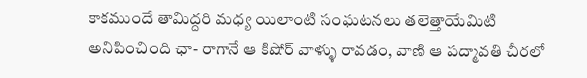కాకముందే తామిద్దరి మధ్య యిలాంటి సంఘటనలు తలెత్తాయేమిటి అనిపించింది ఛా- రాగానే ఆ కిషోర్ వాళ్ళు రావడం, వాణి ఆ పద్మావతి చీరలో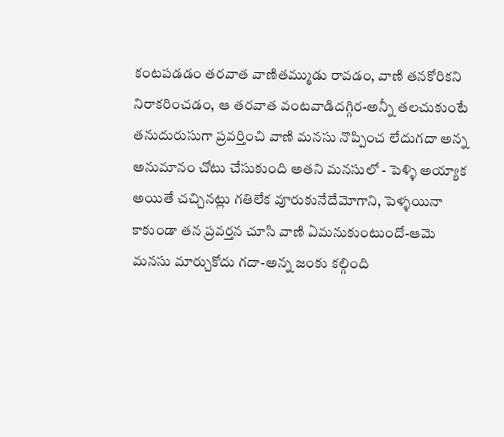కంటపడడం తరవాత వాణితమ్ముడు రావడం, వాణి తనకోరికని నిరాకరించడం, ఆ తరవాత వంటవాడిదగ్గిర-అన్నీ తలచుకుంటే తనుదురుసుగా ప్రవర్తించి వాణి మనసు నొప్పించ లేదుగదా అన్న అనుమానం చోటు చేసుకుంది అతని మనసులో - పెళ్ళి అయ్యాక అయితే చచ్చినట్లు గతిలేక వూరుకునేదేమోగాని, పెళ్ళయినా కాకుండా తన ప్రవర్తన చూసి వాణి ఏమనుకుంటుందో-ఆమె మనసు మార్చుకోదు గదా-అన్న జంకు కల్గింది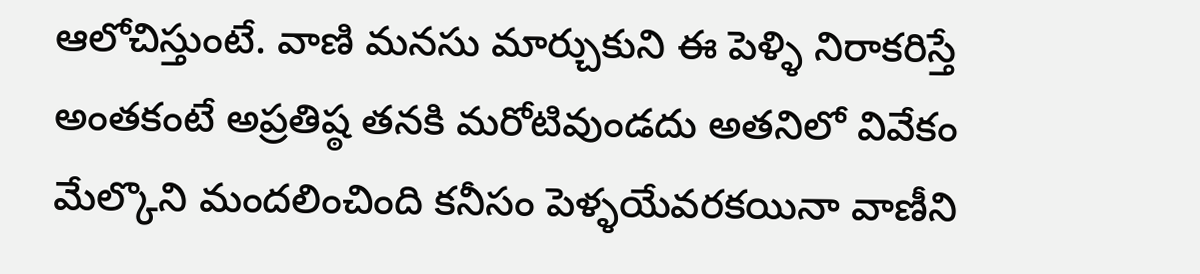ఆలోచిస్తుంటే. వాణి మనసు మార్చుకుని ఈ పెళ్ళి నిరాకరిస్తే అంతకంటే అప్రతిష్ఠ తనకి మరోటివుండదు అతనిలో వివేకం మేల్కొని మందలించింది కనీసం పెళ్ళయేవరకయినా వాణీని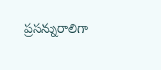ప్రసన్నురాలిగా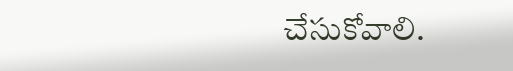చేసుకోవాలి.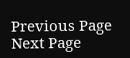Previous Page Next Page